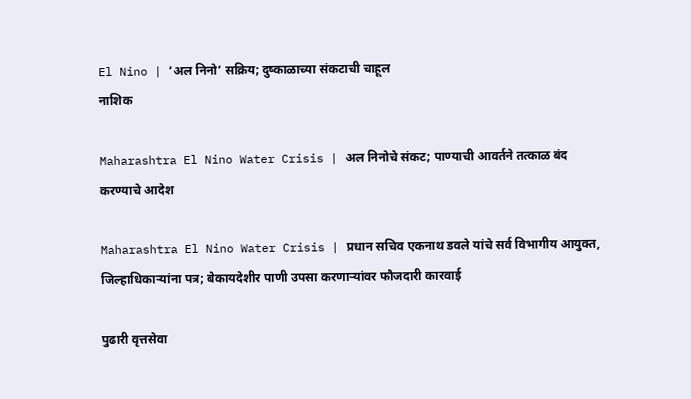El Nino | ‘अल निनो’ सक्रिय; दुष्काळाच्या संकटाची चाहूल
नाशिक

Maharashtra El Nino Water Crisis | अल निनोचे संकट; पाण्याची आवर्तने तत्काळ बंद करण्याचे आदेश

Maharashtra El Nino Water Crisis | प्रधान सचिव एकनाथ डवले यांचे सर्व विभागीय आयुक्त, जिल्हाधिकाऱ्यांना पत्र; बेकायदेशीर पाणी उपसा करणाऱ्यांवर फौजदारी कारवाई

पुढारी वृत्तसेवा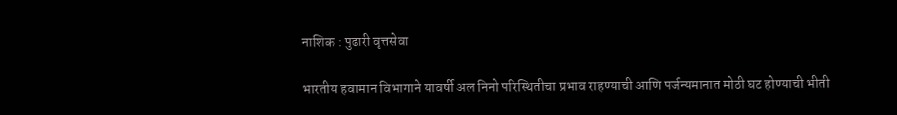नाशिक : पुढारी वृत्तसेवा

भारतीय हवामान विभागाने यावर्षी अल निनो परिस्थितीचा प्रभाव राहण्याची आणि पर्जन्यमानात मोठी घट होण्याची भीती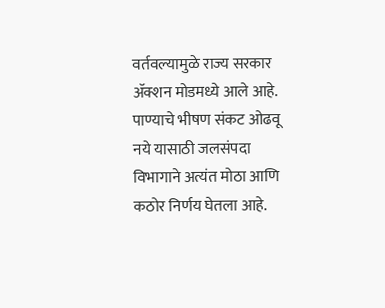वर्तवल्यामुळे राज्य सरकार ॲक्शन मोडमध्ये आले आहे. पाण्याचे भीषण संकट ओढवू नये यासाठी जलसंपदा विभागाने अत्यंत मोठा आणि कठोर निर्णय घेतला आहे.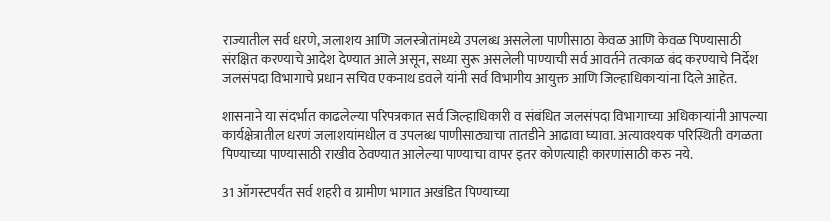राज्यातील सर्व धरणे, जलाशय आणि जलस्त्रोतांमध्ये उपलब्ध असलेला पाणीसाठा केवळ आणि केवळ पिण्यासाठी संरक्षित करण्याचे आदेश देण्यात आले असून, सध्या सुरू असलेली पाण्याची सर्व आवर्तने तत्काळ बंद करण्याचे निर्देश जलसंपदा विभागाचे प्रधान सचिव एकनाथ डवले यांनी सर्व विभागीय आयुक्त आणि जिल्हाधिकाऱ्यांना दिले आहेत.

शासनाने या संदर्भात काढलेल्या परिपत्रकात सर्व जिल्हाधिकारी व संबंधित जलसंपदा विभागाच्या अधिकाऱ्यांनी आपल्या कार्यक्षेत्रातील धरणं जलाशयांमधील व उपलब्ध पाणीसाठ्याचा तातडीने आढावा घ्यावा. अत्यावश्यक परिस्थिती वगळता पिण्याच्या पाण्यासाठी राखीव ठेवण्यात आलेल्या पाण्याचा वापर इतर कोणत्याही कारणांसाठी करु नये.

31 ऑगस्टपर्यंत सर्व शहरी व ग्रामीण भागात अखंडित पिण्याच्या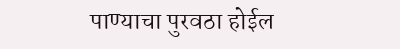पाण्याचा पुरवठा होईल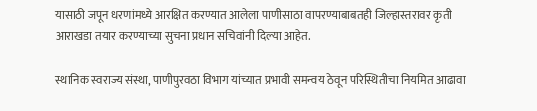यासाठी जपून धरणांमध्ये आरक्षित करण्यात आलेला पाणीसाठा वापरण्याबाबतही जिल्हास्तरावर कृती आराखडा तयार करण्याच्या सुचना प्रधान सचिवांनी दिल्या आहेत.

स्थानिक स्वराज्य संस्था, पाणीपुरवठा विभाग यांच्यात प्रभावी समन्वय ठेवून परिस्थितीचा नियमित आढावा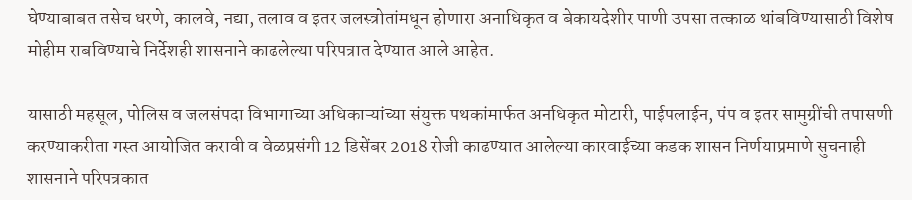घेण्याबाबत तसेच धरणे, कालवे, नद्या, तलाव व इतर जलस्त्रोतांमधून होणारा अनाधिकृत व बेकायदेशीर पाणी उपसा तत्काळ थांबविण्यासाठी विशेष मोहीम राबविण्याचे निर्देशही शासनाने काढलेल्या परिपत्रात देण्यात आले आहेत.

यासाठी महसूल, पोलिस व जलसंपदा विभागाच्या अधिकाऱ्यांच्या संयुक्त पथकांमार्फत अनधिकृत मोटारी, पाईपलाईन, पंप व इतर सामुग्रींची तपासणी करण्याकरीता गस्त आयोजित करावी व वेळप्रसंगी 12 डिसेंबर 2018 रोजी काढण्यात आलेल्या कारवाईच्या कडक शासन निर्णयाप्रमाणे सुचनाही शासनाने परिपत्रकात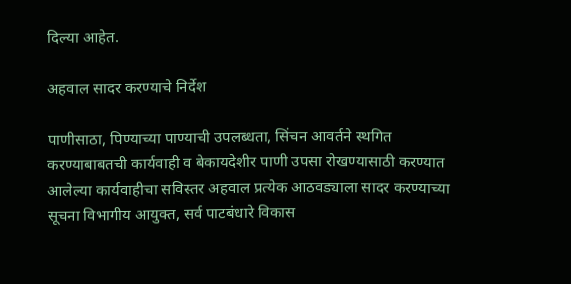दिल्या आहेत.

अहवाल सादर करण्याचे निर्देश

पाणीसाठा, पिण्याच्या पाण्याची उपलब्धता, सिंचन आवर्तने स्थगित करण्याबाबतची कार्यवाही व बेकायदेशीर पाणी उपसा रोखण्यासाठी करण्यात आलेल्या कार्यवाहीचा सविस्तर अहवाल प्रत्येक आठवड्याला सादर करण्याच्या सूचना विभागीय आयुक्त, सर्व पाटबंधारे विकास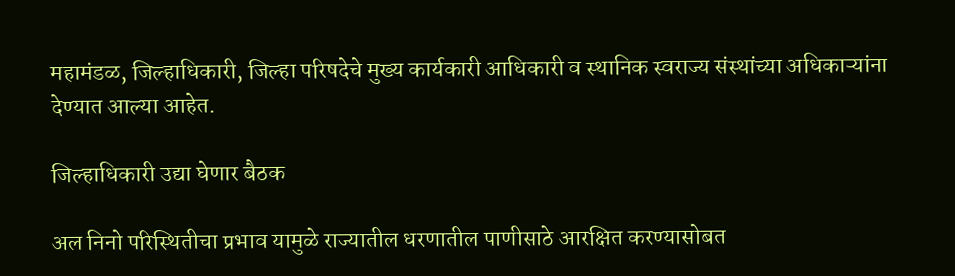महामंडळ, जिल्हाधिकारी, जिल्हा परिषदेचे मुख्य कार्यकारी आधिकारी व स्थानिक स्वराज्य संस्थांच्या अधिकाऱ्यांना देण्यात आल्या आहेत.

जिल्हाधिकारी उद्या घेणार बैठक

अल निनो परिस्थितीचा प्रभाव यामुळे राज्यातील धरणातील पाणीसाठे आरक्षित करण्यासोबत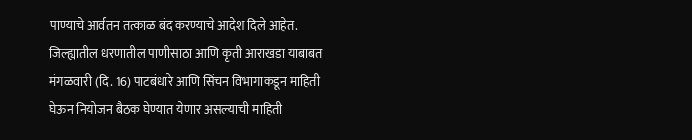पाण्याचे आर्वतन तत्काळ बंद करण्याचे आदेश दिले आहेत. जिल्ह्यातील धरणातील पाणीसाठा आणि कृती आराखडा याबाबत मंगळवारी (दि. 16) पाटबंधारे आणि सिंचन विभागाकडून माहिती घेऊन नियोजन बैठक घेण्यात येणार असल्याची माहिती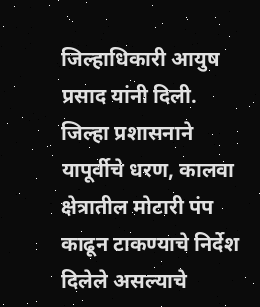जिल्हाधिकारी आयुष प्रसाद यांनी दिली. जिल्हा प्रशासनाने यापूर्वीचे धरण, कालवा क्षेत्रातील मोटारी पंप काढून टाकण्याचे निर्देश दिलेले असल्याचे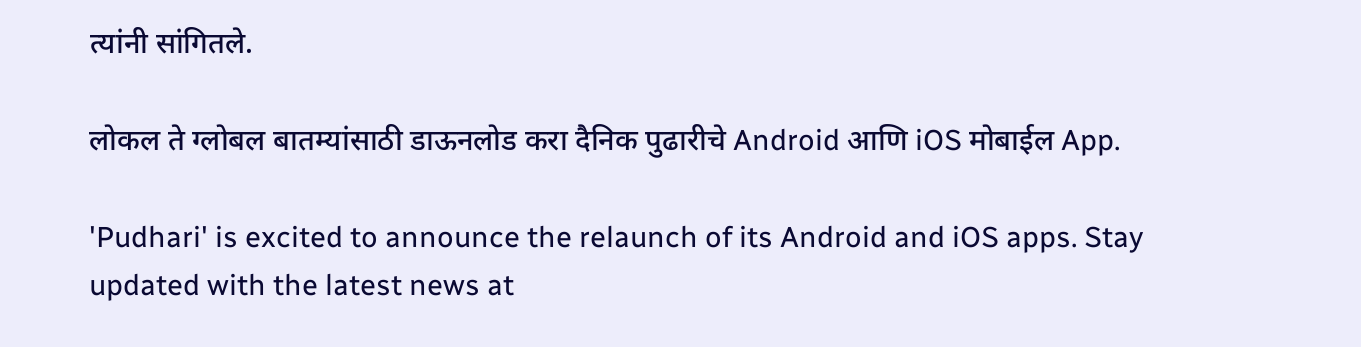त्यांनी सांगितले.

लोकल ते ग्लोबल बातम्यांसाठी डाऊनलोड करा दैनिक पुढारीचे Android आणि iOS मोबाईल App.

'Pudhari' is excited to announce the relaunch of its Android and iOS apps. Stay updated with the latest news at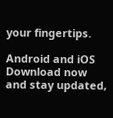your fingertips.

Android and iOS Download now and stay updated,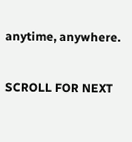anytime, anywhere.

SCROLL FOR NEXT